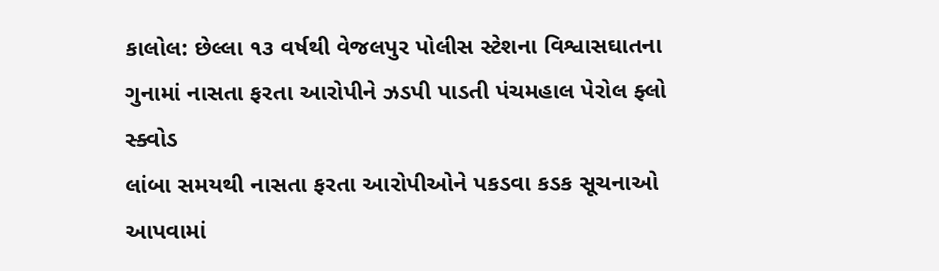કાલોલ: છેલ્લા ૧૩ વર્ષથી વેજલપુર પોલીસ સ્ટેશના વિશ્વાસઘાતના ગુનામાં નાસતા ફરતા આરોપીને ઝડપી પાડતી પંચમહાલ પેરોલ ફ્લો સ્ક્વોડ
લાંબા સમયથી નાસતા ફરતા આરોપીઓને પકડવા કડક સૂચનાઓ આપવામાં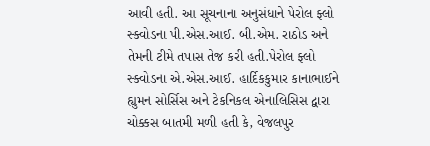આવી હતી. આ સૂચનાના અનુસંધાને પેરોલ ફ્લો સ્ક્વોડના પી.એસ.આઈ. બી.એમ. રાઠોડ અને તેમની ટીમે તપાસ તેજ કરી હતી.પેરોલ ફ્લો સ્ક્વોડના એ.એસ.આઈ. હાર્દિકકુમાર કાનાભાઈને હ્યુમન સોર્સિસ અને ટેકનિકલ એનાલિસિસ દ્વારા ચોક્કસ બાતમી મળી હતી કે, વેજલપુર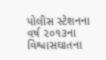પોલીસ સ્ટેશનના વર્ષ ૨૦૧૩ના વિશ્વાસઘાતના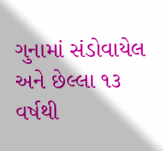ગુનામાં સંડોવાયેલ અને છેલ્લા ૧૩ વર્ષથી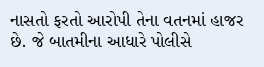નાસતો ફરતો આરોપી તેના વતનમાં હાજર છે. જે બાતમીના આધારે પોલીસે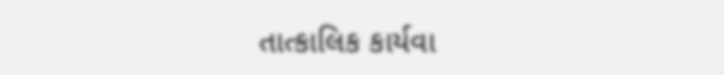તાત્કાલિક કાર્યવા